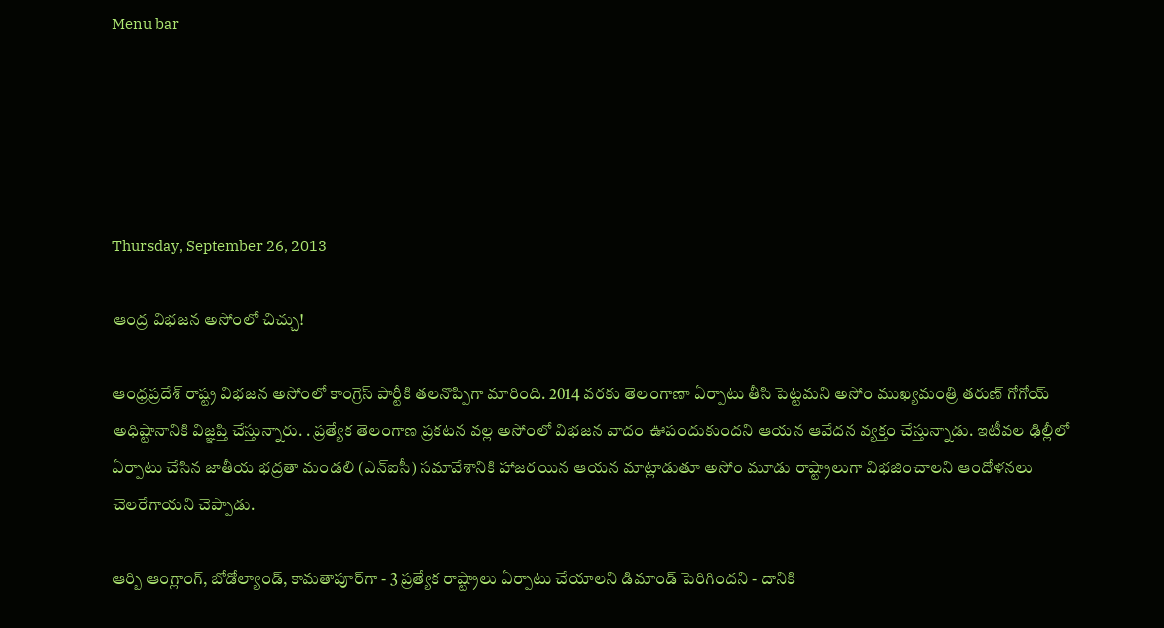Menu bar





Thursday, September 26, 2013

ఆంద్ర విభజన అసోంలో చిచ్చు!

ఆంధ్రప్రదేశ్ రాష్ట్ర విభజన అసోంలో కాంగ్రెస్ పార్టీకి తలనొప్పిగా మారింది. 2014 వరకు తెలంగాణా ఏర్పాటు తీసి పెట్టమని అసోం ముఖ్యమంత్రి తరుణ్ గోగోయ్ అధిష్టానానికి విజ్ఞప్తి చేస్తున్నారు. . ప్రత్యేక తెలంగాణ ప్రకటన వల్ల అసోంలో విభజన వాదం ఊపందుకుందని ఆయన ఆవేదన వ్యక్తం చేస్తున్నాడు. ఇటీవల ఢిల్లీలో ఏర్పాటు చేసిన జాతీయ భద్రతా మండలి (ఎన్ఐసీ) సమావేశానికి హాజరయిన ఆయన మాట్లాడుతూ అసోం మూడు రాష్ట్రాలుగా విభజించాలని ఆందోళనలు చెలరేగాయని చెప్పాడు.

ఆర్బి ఆంగ్లాంగ్, బోడోల్యాండ్, కామతాపూర్‌గా - 3 ప్రత్యేక రాష్ట్రాలు ఏర్పాటు చేయాలని డిమాండ్ పెరిగిందని - దానికి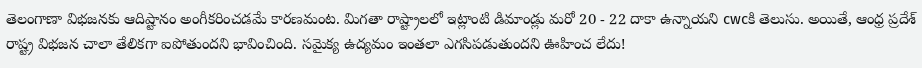తెలంగాణా విభజనకు ఆదిష్టానం అంగీకరించడమే కారణమంట. మిగతా రాష్ట్రాలలో ఇట్లాంటి డిమాండ్లు మరో 20 - 22 దాకా ఉన్నాయని cwcకి తెలుసు. అయితే, ఆంధ్ర ప్రదేశ్ రాష్ట్ర విభజన చాలా తేలికగా ఐపోతుందని భావించింది. సమైక్య ఉద్యమం ఇంతలా ఎగసిపడుతుందని ఊహించ లేదు!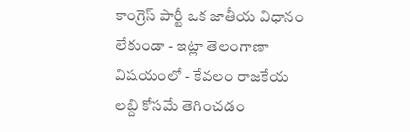కాంగ్రెస్ పార్టీ ఒక జాతీయ విధానం లేకుండా - ఇట్లా తెలంగాణా విషయంలో - కేవలం రాజకేయ లబ్ది కోసమే తెగించడం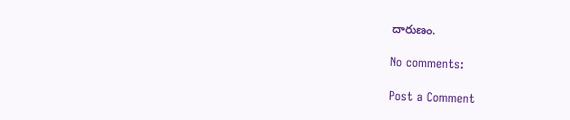దారుణం.

No comments:

Post a Comment